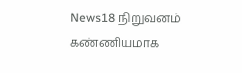News18 நிறுவனம் கண்ணியமாக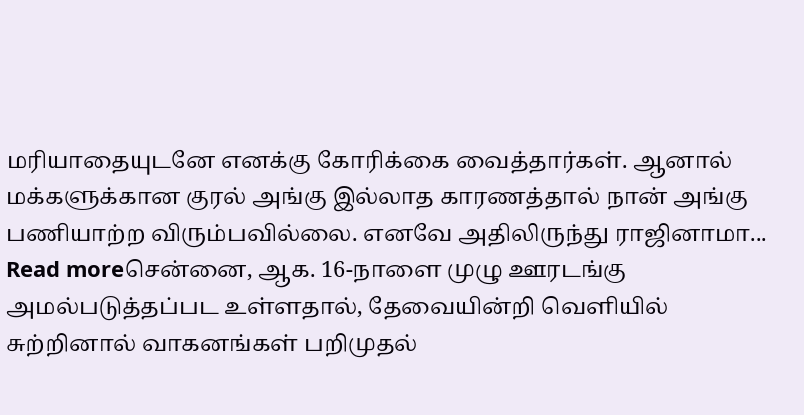மரியாதையுடனே எனக்கு கோரிக்கை வைத்தார்கள். ஆனால் மக்களுக்கான குரல் அங்கு இல்லாத காரணத்தால் நான் அங்கு பணியாற்ற விரும்பவில்லை. எனவே அதிலிருந்து ராஜினாமா...
Read moreசென்னை, ஆக. 16-நாளை முழு ஊரடங்கு அமல்படுத்தப்பட உள்ளதால், தேவையின்றி வெளியில் சுற்றினால் வாகனங்கள் பறிமுதல்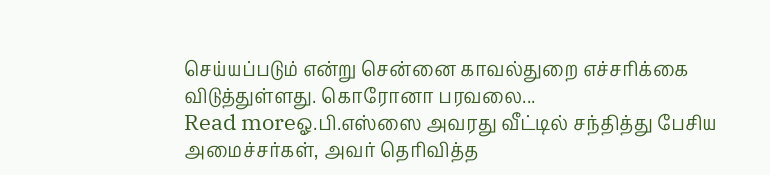செய்யப்படும் என்று சென்னை காவல்துறை எச்சரிக்கை விடுத்துள்ளது. கொரோனா பரவலை...
Read moreஓ.பி.எஸ்ஸை அவரது வீட்டில் சந்தித்து பேசிய அமைச்சர்கள், அவர் தெரிவித்த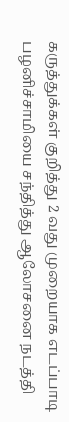கருத்துக்கள் குறித்து 2 வது முறையாக எடப்பாடி பழனிச்சாமியை சந்தித்து ஆலோசனை நடத்தி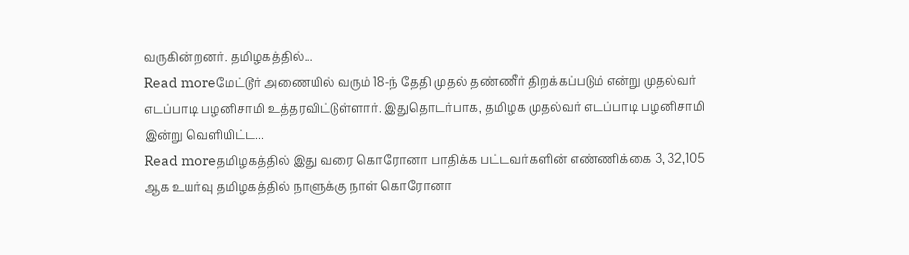வருகின்றனர். தமிழகத்தில்...
Read moreமேட்டூர் அணையில் வரும் 18-ந் தேதி முதல் தண்ணீர் திறக்கப்படும் என்று முதல்வர் எடப்பாடி பழனிசாமி உத்தரவிட்டுள்ளார். இதுதொடர்பாக, தமிழக முதல்வர் எடப்பாடி பழனிசாமி இன்று வெளியிட்ட...
Read moreதமிழகத்தில் இது வரை கொரோனா பாதிக்க பட்டவர்களின் எண்ணிக்கை 3, 32,105 ஆக உயர்வு தமிழகத்தில் நாளுக்கு நாள் கொரோனா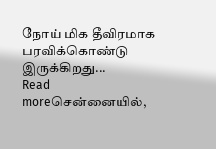நோய் மிக தீவிரமாக பரவிக்கொண்டு இருக்கிறது...
Read moreசென்னையில்,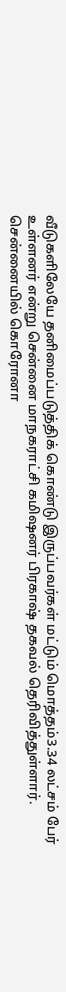வீடுகளிலேயே தனிமைப்படுத்திக் கொண்டு இருப்பவர்கள் மட்டும் மொத்தம்3.34 லட்சம் பேர் உள்ளனர் என்று சென்னை மாநகராட்சி கமிஷனர் பிரகாஷ் தகவல் தெரிவித்துள்ளார். சென்னையில் கொரோனா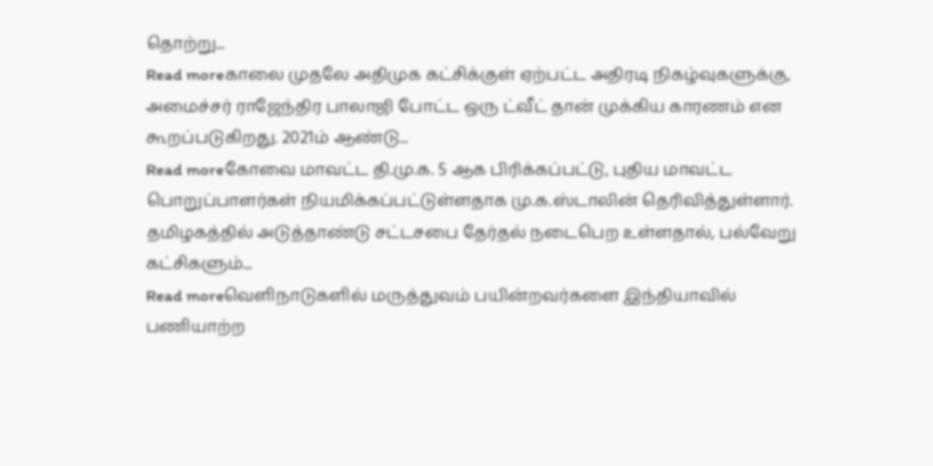தொற்று...
Read moreகாலை முதலே அதிமுக கட்சிக்குள் ஏற்பட்ட அதிரடி நிகழ்வுகளுக்கு, அமைச்சர் ராஜேந்திர பாலாஜி போட்ட ஒரு ட்வீட் தான் முக்கிய காரணம் என கூறப்படுகிறது. 2021ம் ஆண்டு...
Read moreகோவை மாவட்ட தி.மு.க. 5 ஆக பிரிக்கப்பட்டு, புதிய மாவட்ட பொறுப்பாளர்கள் நியமிக்கப்பட்டுள்ளதாக மு.க.ஸ்டாலின் தெரிவித்துள்ளார். தமிழகத்தில் அடுத்தாண்டு சட்டசபை தேர்தல் நடைபெற உள்ளதால், பல்வேறு கட்சிகளும்...
Read moreவெளிநாடுகளில் மருத்துவம் பயின்றவர்களை இந்தியாவில் பணியாற்ற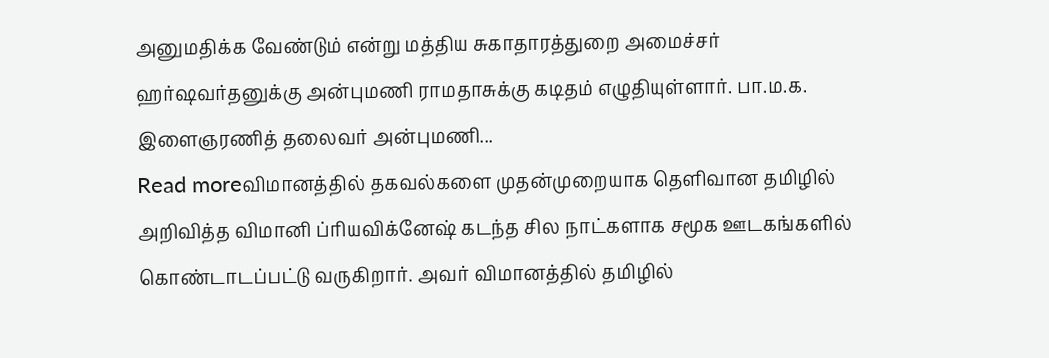அனுமதிக்க வேண்டும் என்று மத்திய சுகாதாரத்துறை அமைச்சர் ஹர்ஷவர்தனுக்கு அன்புமணி ராமதாசுக்கு கடிதம் எழுதியுள்ளார். பா.ம.க. இளைஞரணித் தலைவர் அன்புமணி...
Read moreவிமானத்தில் தகவல்களை முதன்முறையாக தெளிவான தமிழில் அறிவித்த விமானி ப்ரியவிக்னேஷ் கடந்த சில நாட்களாக சமூக ஊடகங்களில் கொண்டாடப்பட்டு வருகிறார். அவர் விமானத்தில் தமிழில்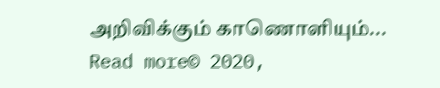அறிவிக்கும் காணொளியும்...
Read more© 2020,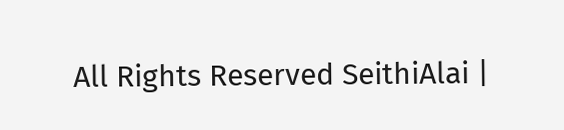All Rights Reserved SeithiAlai |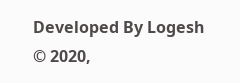Developed By Logesh
© 2020,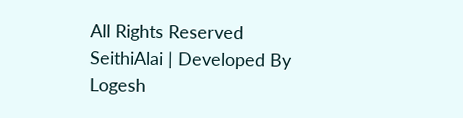All Rights Reserved SeithiAlai | Developed By Logesh